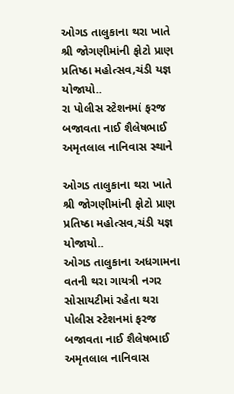ઓગડ તાલુકાના થરા ખાતે શ્રી જોગણીમાંની ફોટો પ્રાણ પ્રતિષ્ઠા મહોત્સવ,ચંડી યજ્ઞ યોજાયો..
રા પોલીસ સ્ટેશનમાં ફરજ બજાવતા નાઈ શૈલેષભાઈ અમૃતલાલ નાનિવાસ સ્થાને

ઓગડ તાલુકાના થરા ખાતે શ્રી જોગણીમાંની ફોટો પ્રાણ પ્રતિષ્ઠા મહોત્સવ,ચંડી યજ્ઞ યોજાયો..
ઓગડ તાલુકાના અધગામના વતની થરા ગાયત્રી નગર સોસાયટીમાં રહેતા થરા પોલીસ સ્ટેશનમાં ફરજ બજાવતા નાઈ શૈલેષભાઈ અમૃતલાલ નાનિવાસ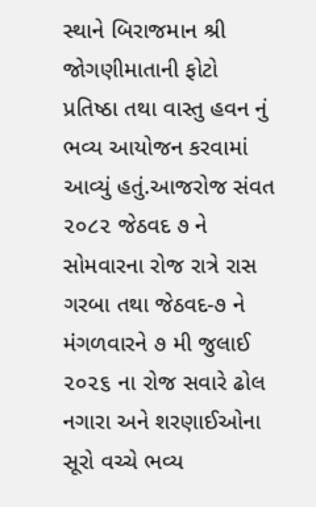સ્થાને બિરાજમાન શ્રી જોગણીમાતાની ફોટો પ્રતિષ્ઠા તથા વાસ્તુ હવન નું ભવ્ય આયોજન કરવામાં આવ્યું હતું.આજરોજ સંવત ૨૦૮૨ જેઠવદ ૭ ને સોમવારના રોજ રાત્રે રાસ ગરબા તથા જેઠવદ-૭ ને મંગળવારને ૭ મી જુલાઈ ૨૦૨૬ ના રોજ સવારે ઢોલ નગારા અને શરણાઈઓના સૂરો વચ્ચે ભવ્ય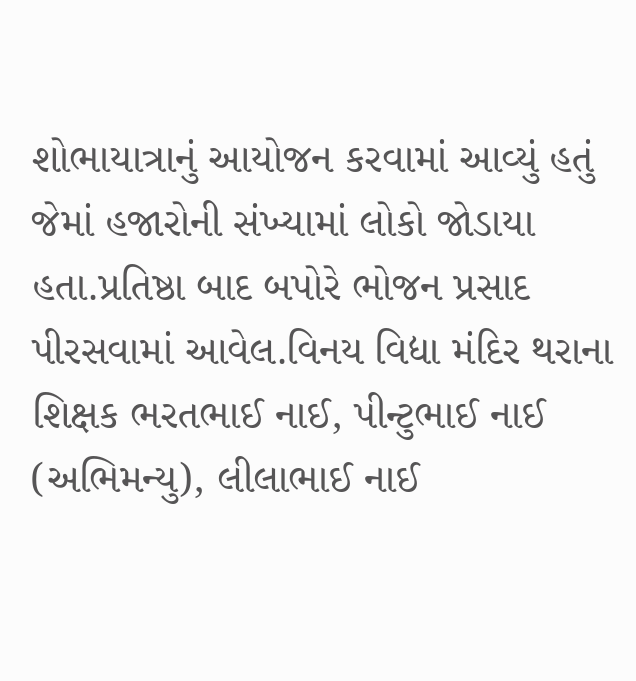શોભાયાત્રાનું આયોજન કરવામાં આવ્યું હતું જેમાં હજારોની સંખ્યામાં લોકો જોડાયા હતા.પ્રતિષ્ઠા બાદ બપોરે ભોજન પ્રસાદ પીરસવામાં આવેલ.વિનય વિદ્યા મંદિર થરાના શિક્ષક ભરતભાઈ નાઈ, પીન્ટુભાઈ નાઈ (અભિમન્યુ), લીલાભાઈ નાઈ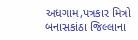અધગામ,પત્રકાર મિત્રો બનાસકાંઠા જિલ્લાના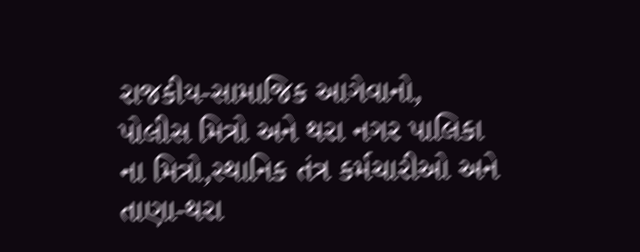રાજકીય-સામાજિક આગેવાનો, પોલીસ મિત્રો અને થરા નગર પાલિકા ના મિત્રો,સ્થાનિક તંત્ર કર્મચારીઓ અને તાણા-થરા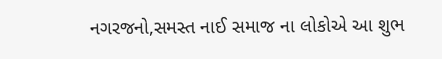નગરજનો,સમસ્ત નાઈ સમાજ ના લોકોએ આ શુભ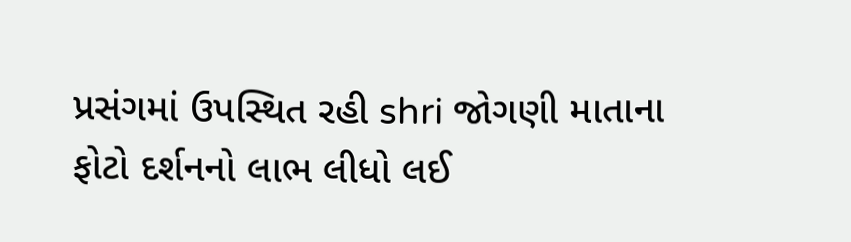પ્રસંગમાં ઉપસ્થિત રહી shri જોગણી માતાના ફોટો દર્શનનો લાભ લીધો લઈ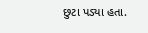છુટા પડ્યા હતા.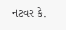નટવર કે.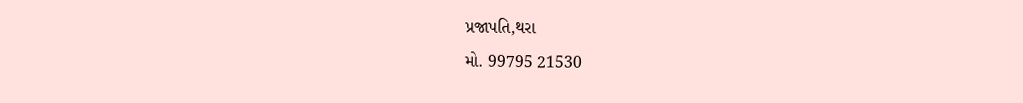પ્રજાપતિ,થરા
મો. 99795 21530